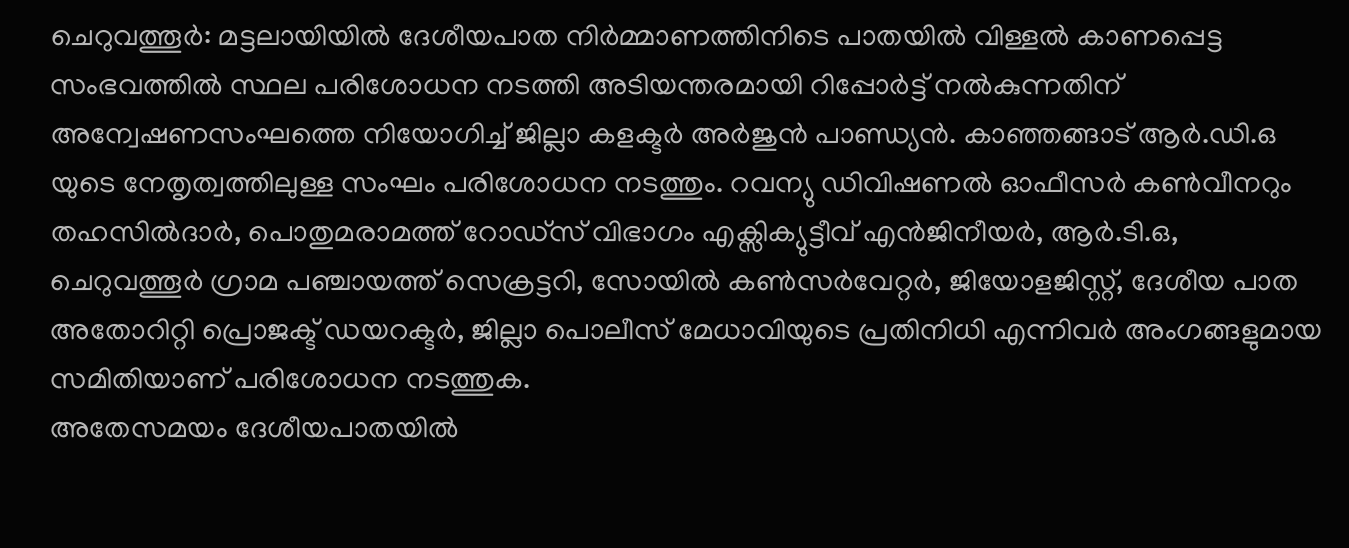ചെറുവത്തൂർ: മട്ടലായിയിൽ ദേശീയപാത നിർമ്മാണത്തിനിടെ പാതയിൽ വിള്ളൽ കാണപ്പെട്ട സംഭവത്തിൽ സ്ഥല പരിശോധന നടത്തി അടിയന്തരമായി റിപ്പോർട്ട് നൽകുന്നതിന് അന്വേഷണസംഘത്തെ നിയോഗിച്ച് ജില്ലാ കളക്ടർ അർജുൻ പാണ്ഡ്യൻ. കാഞ്ഞങ്ങാട് ആർ.ഡി.ഒ യുടെ നേതൃത്വത്തിലുള്ള സംഘം പരിശോധന നടത്തും. റവന്യു ഡിവിഷണൽ ഓഫീസർ കൺവീനറും തഹസിൽദാർ, പൊതുമരാമത്ത് റോഡ്സ് വിഭാഗം എക്സിക്യുട്ടീവ് എൻജിനീയർ, ആർ.ടി.ഒ, ചെറുവത്തൂർ ഗ്രാമ പഞ്ചായത്ത് സെക്രട്ടറി, സോയിൽ കൺസർവേറ്റർ, ജിയോളജിസ്റ്റ്, ദേശീയ പാത അതോറിറ്റി പ്രൊജക്ട് ഡയറക്ടർ, ജില്ലാ പൊലീസ് മേധാവിയുടെ പ്രതിനിധി എന്നിവർ അംഗങ്ങളുമായ സമിതിയാണ് പരിശോധന നടത്തുക.
അതേസമയം ദേശീയപാതയിൽ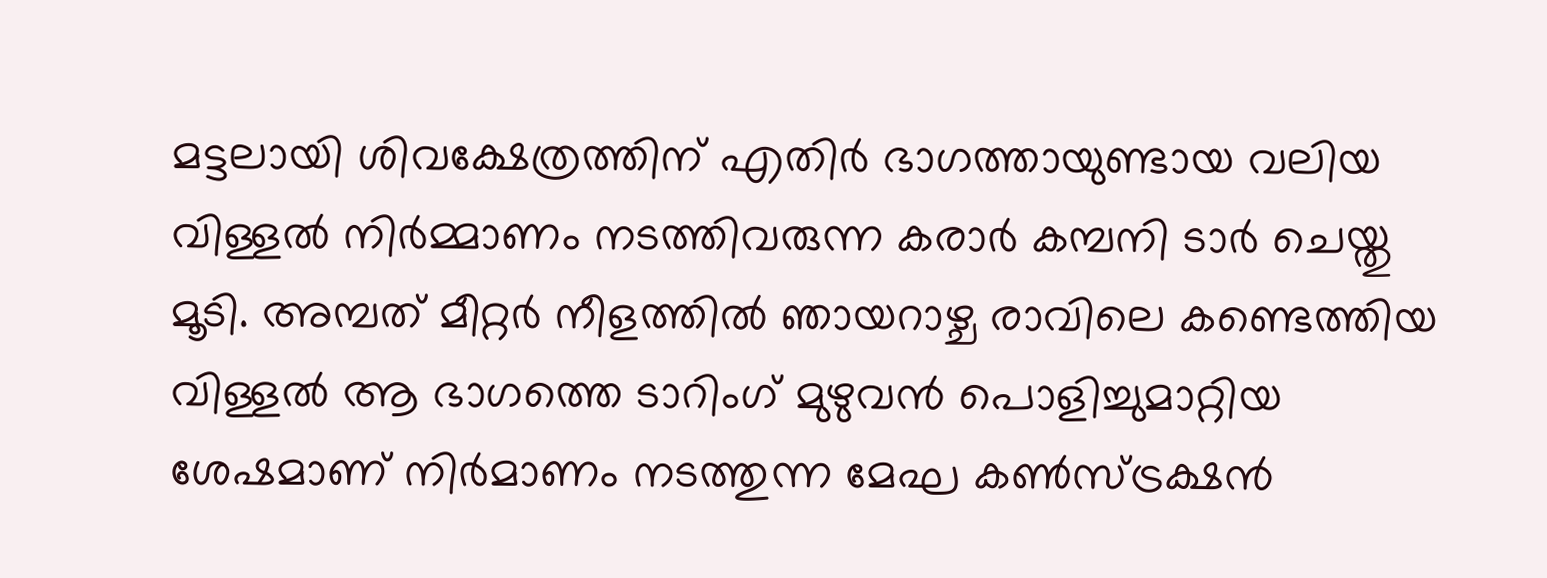മട്ടലായി ശിവക്ഷേത്രത്തിന് എതിർ ഭാഗത്തായുണ്ടായ വലിയ വിള്ളൽ നിർമ്മാണം നടത്തിവരുന്ന കരാർ കമ്പനി ടാർ ചെയ്തു മൂടി. അമ്പത് മീറ്റർ നീളത്തിൽ ഞായറാഴ്ച രാവിലെ കണ്ടെത്തിയ വിള്ളൽ ആ ഭാഗത്തെ ടാറിംഗ് മുഴുവൻ പൊളിച്ചുമാറ്റിയ ശേഷമാണ് നിർമാണം നടത്തുന്ന മേഘ കൺസ്ട്രക്ഷൻ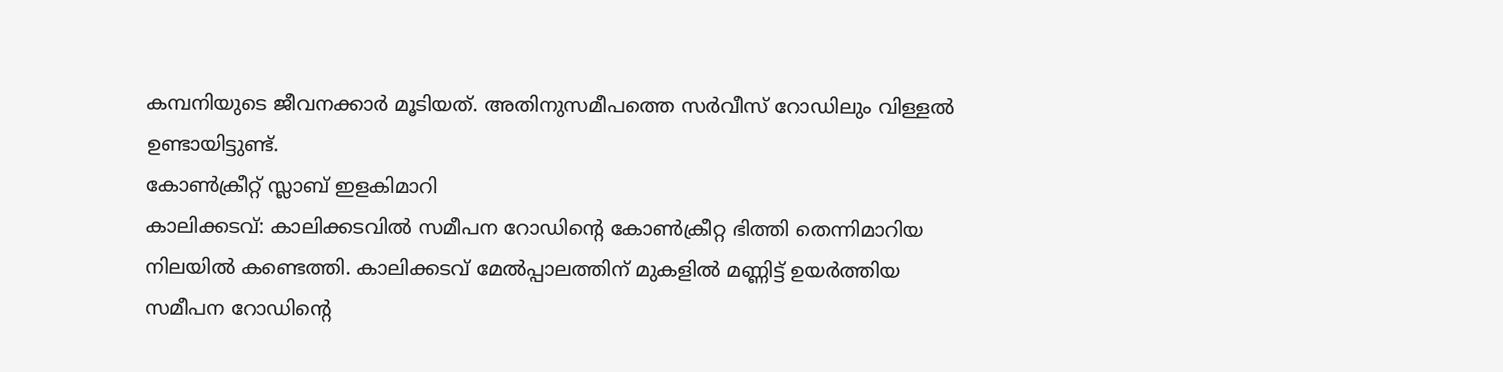കമ്പനിയുടെ ജീവനക്കാർ മൂടിയത്. അതിനുസമീപത്തെ സർവീസ് റോഡിലും വിള്ളൽ ഉണ്ടായിട്ടുണ്ട്.
കോൺക്രീറ്റ് സ്ലാബ് ഇളകിമാറി
കാലിക്കടവ്: കാലിക്കടവിൽ സമീപന റോഡിന്റെ കോൺക്രീറ്റ ഭിത്തി തെന്നിമാറിയ നിലയിൽ കണ്ടെത്തി. കാലിക്കടവ് മേൽപ്പാലത്തിന് മുകളിൽ മണ്ണിട്ട് ഉയർത്തിയ സമീപന റോഡിന്റെ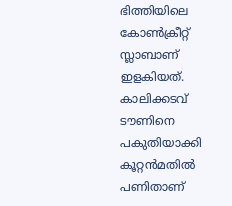ഭിത്തിയിലെ കോൺക്രീറ്റ് സ്ലാബാണ് ഇളകിയത്. കാലിക്കടവ് ടൗണിനെ പകുതിയാക്കി കൂറ്റൻമതിൽ പണിതാണ്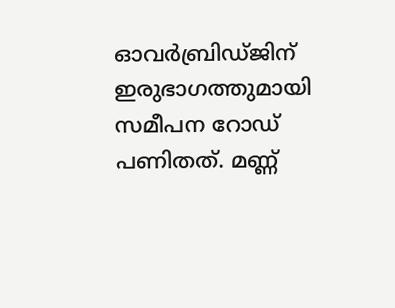ഓവർബ്രിഡ്ജിന് ഇരുഭാഗത്തുമായി സമീപന റോഡ് പണിതത്. മണ്ണ്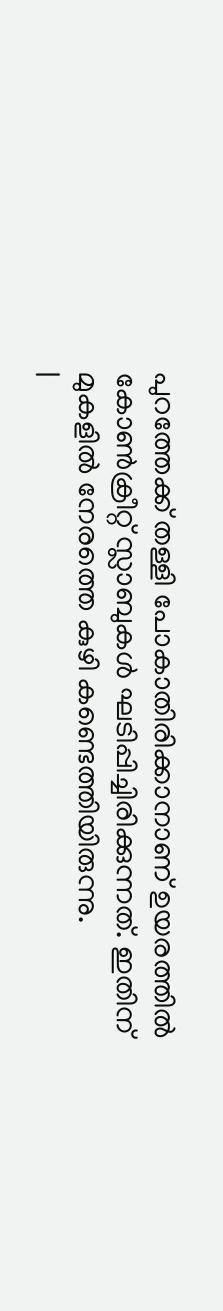പുറത്തേക്ക് തള്ളി പോകാതിരിക്കാനാണ് ഉയരത്തിൽ കോൺക്രീറ്റ് സ്ലാബുകൾ ഘടിപ്പിച്ചിരിക്കുന്നത്. ഇതിന് മുകളിൽ നേരത്തെ കുഴി കണ്ടെത്തിയിരുന്നു.
|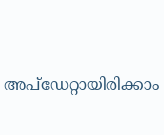അപ്ഡേറ്റായിരിക്കാം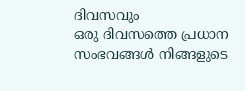ദിവസവും
ഒരു ദിവസത്തെ പ്രധാന സംഭവങ്ങൾ നിങ്ങളുടെ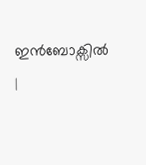ഇൻബോക്സിൽ |